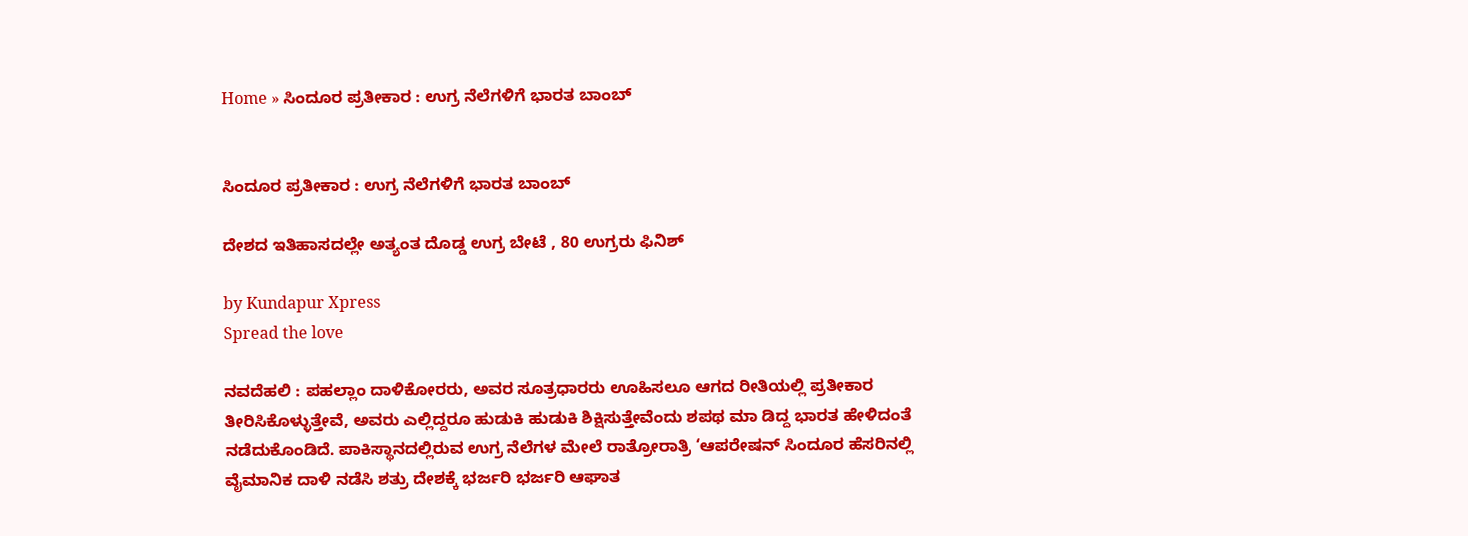Home » ಸಿಂದೂರ ಪ್ರತೀಕಾರ : ಉಗ್ರ ನೆಲೆಗಳಿಗೆ ಭಾರತ ಬಾಂಬ್


ಸಿಂದೂರ ಪ್ರತೀಕಾರ : ಉಗ್ರ ನೆಲೆಗಳಿಗೆ ಭಾರತ ಬಾಂಬ್

ದೇಶದ ಇತಿಹಾಸದಲ್ಲೇ ಅತ್ಯಂತ ದೊಡ್ಡ ಉಗ್ರ ಬೇಟೆ , 80 ಉಗ್ರರು ಫಿನಿಶ್

by Kundapur Xpress
Spread the love

ನವದೆಹಲಿ : ಪಹಲ್ಲಾಂ ದಾಳಿಕೋರರು, ಅವರ ಸೂತ್ರಧಾರರು ಊಹಿಸಲೂ ಆಗದ ರೀತಿಯಲ್ಲಿ ಪ್ರತೀಕಾರ ತೀರಿಸಿಕೊಳ್ಳುತ್ತೇವೆ, ಅವರು ಎಲ್ಲಿದ್ದರೂ ಹುಡುಕಿ ಹುಡುಕಿ ಶಿಕ್ಷಿಸುತ್ತೇವೆಂದು ಶಪಥ ಮಾ ಡಿದ್ದ ಭಾರತ ಹೇಳಿದಂತೆ ನಡೆದುಕೊಂಡಿದೆ. ಪಾಕಿಸ್ಥಾನದಲ್ಲಿರುವ ಉಗ್ರ ನೆಲೆಗಳ ಮೇಲೆ ರಾತ್ರೋರಾತ್ರಿ ‘ಆಪರೇಷನ್ ಸಿಂದೂರ ಹೆಸರಿನಲ್ಲಿ ವೈಮಾನಿಕ ದಾಳಿ ನಡೆಸಿ ಶತ್ರು ದೇಶಕ್ಕೆ ಭರ್ಜರಿ ಭರ್ಜರಿ ಆಘಾತ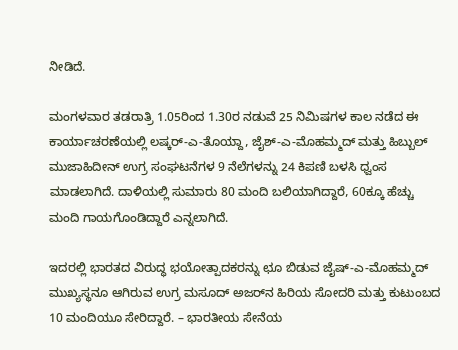ನೀಡಿದೆ.

ಮಂಗಳವಾರ ತಡರಾತ್ರಿ 1.05ರಿಂದ 1.30ರ ನಡುವೆ 25 ನಿಮಿಷಗಳ ಕಾಲ ನಡೆದ ಈ ಕಾರ್ಯಾಚರಣೆಯಲ್ಲಿ ಲಷ್ಕರ್-ಎ-ತೊಯ್ದಾ, ಜೈಶ್-ಎ-ಮೊಹಮ್ಮದ್ ಮತ್ತು ಹಿಬ್ಬುಲ್ ಮುಜಾಹಿದೀನ್ ಉಗ್ರ ಸಂಘಟನೆಗಳ 9 ನೆಲೆಗಳನ್ನು 24 ಕಿಪಣಿ ಬಳಸಿ ಧ್ವಂಸ ಮಾಡಲಾಗಿದೆ. ದಾಳಿಯಲ್ಲಿ ಸುಮಾರು 80 ಮಂದಿ ಬಲಿಯಾಗಿದ್ದಾರೆ, 60ಕ್ಕೂ ಹೆಚ್ಚು ಮಂದಿ ಗಾಯಗೊಂಡಿದ್ದಾರೆ ಎನ್ನಲಾಗಿದೆ.

ಇದರಲ್ಲಿ ಭಾರತದ ವಿರುದ್ಧ ಭಯೋತ್ಪಾದಕರನ್ನು ಛೂ ಬಿಡುವ ಜೈಷ್-ಎ-ಮೊಹಮ್ಮದ್ ಮುಖ್ಯಸ್ಥನೂ ಆಗಿರುವ ಉಗ್ರ ಮಸೂದ್ ಅಜರ್‌ನ ಹಿರಿಯ ಸೋದರಿ ಮತ್ತು ಕುಟುಂಬದ 10 ಮಂದಿಯೂ ಸೇರಿದ್ದಾರೆ. – ಭಾರತೀಯ ಸೇನೆಯ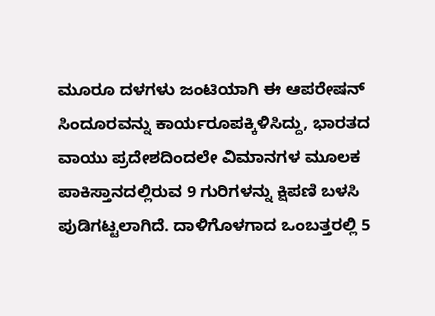ಮೂರೂ ದಳಗಳು ಜಂಟಿಯಾಗಿ ಈ ಆಪರೇಷನ್ ಸಿಂದೂರವನ್ನು ಕಾರ್ಯರೂಪಕ್ಕಿಳಿಸಿದ್ದು, ಭಾರತದ ವಾಯು ಪ್ರದೇಶದಿಂದಲೇ ವಿಮಾನಗಳ ಮೂಲಕ ಪಾಕಿಸ್ತಾನದಲ್ಲಿರುವ 9 ಗುರಿಗಳನ್ನು ಕ್ಷಿಪಣಿ ಬಳಸಿ ಪುಡಿಗಟ್ಟಲಾಗಿದೆ. ದಾಳಿಗೊಳಗಾದ ಒಂಬತ್ತರಲ್ಲಿ 5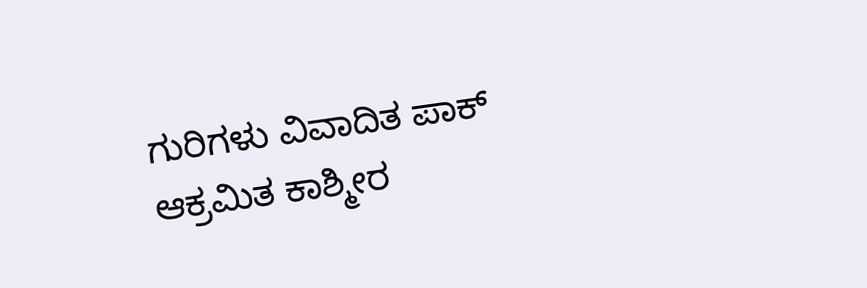ಗುರಿಗಳು ವಿವಾದಿತ ಪಾಕ್ ಆಕ್ರಮಿತ ಕಾಶ್ಮೀರ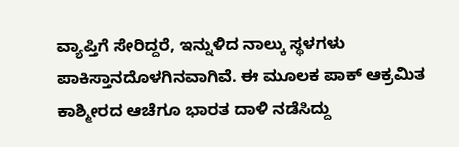ವ್ಯಾಪ್ತಿಗೆ ಸೇರಿದ್ದರೆ, ಇನ್ನುಳಿದ ನಾಲ್ಕು ಸ್ಥಳಗಳು ಪಾಕಿಸ್ತಾನದೊಳಗಿನವಾಗಿವೆ. ಈ ಮೂಲಕ ಪಾಕ್ ಆಕ್ರಮಿತ ಕಾಶ್ಮೀರದ ಆಚೆಗೂ ಭಾರತ ದಾಳಿ ನಡೆಸಿದ್ದು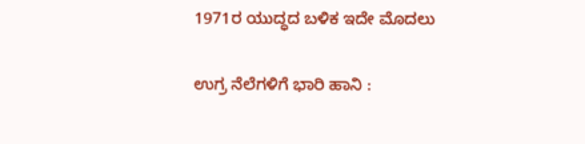1971ರ ಯುದ್ಧದ ಬಳಿಕ ಇದೇ ಮೊದಲು

ಉಗ್ರ ನೆಲೆಗಳಿಗೆ ಭಾರಿ ಹಾನಿ :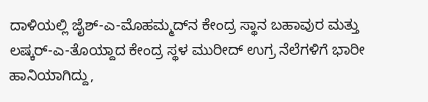ದಾಳಿಯಲ್ಲಿ ಜೈಶ್-ಎ-ಮೊಹಮ್ಮದ್‌ನ ಕೇಂದ್ರ ಸ್ಥಾನ ಬಹಾವುರ ಮತ್ತು ಲಷ್ಕರ್-ಎ-ತೊಯ್ದಾದ ಕೇಂದ್ರ ಸ್ಥಳ ಮುರೀದ್‌ ಉಗ್ರ ನೆಲೆಗಳಿಗೆ ಭಾರೀ ಹಾನಿಯಾಗಿದ್ದು,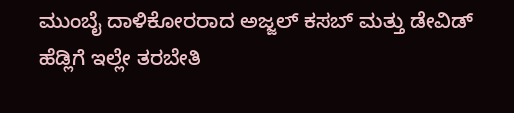ಮುಂಬೈ ದಾಳಿಕೋರರಾದ ಅಜ್ಜಲ್ ಕಸಬ್ ಮತ್ತು ಡೇವಿಡ್ ಹೆಡ್ಲಿಗೆ ಇಲ್ಲೇ ತರಬೇತಿ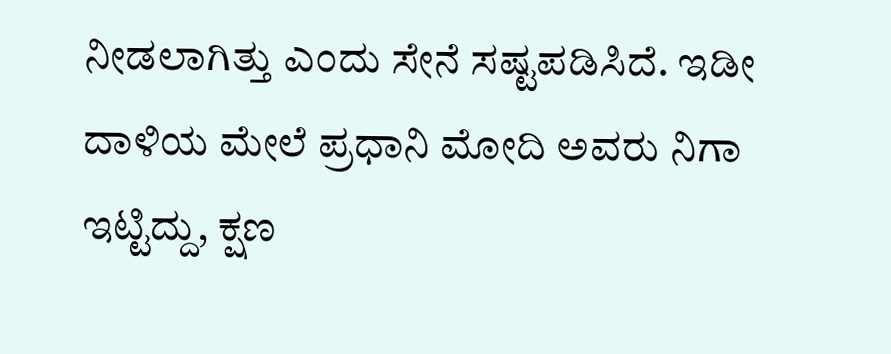ನೀಡಲಾಗಿತ್ತು ಎಂದು ಸೇನೆ ಸಷ್ಟಪಡಿಸಿದೆ. ಇಡೀ ದಾಳಿಯ ಮೇಲೆ ಪ್ರಧಾನಿ ಮೋದಿ ಅವರು ನಿಗಾ ಇಟ್ಟಿದ್ದು, ಕ್ಷಣ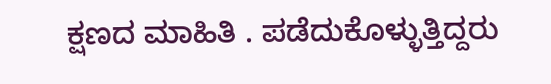ಕ್ಷಣದ ಮಾಹಿತಿ . ಪಡೆದುಕೊಳ್ಳುತ್ತಿದ್ದರು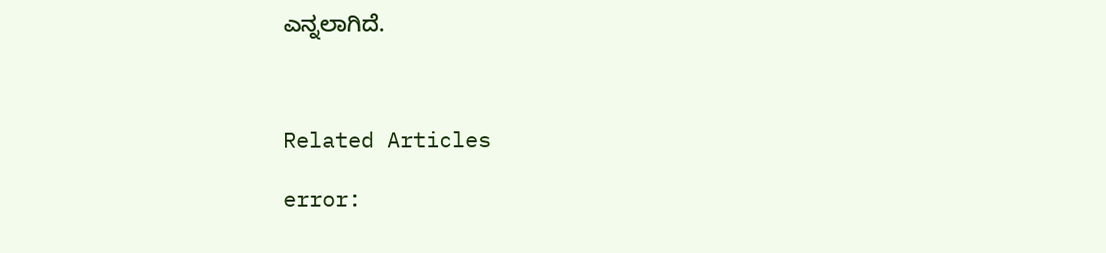ಎನ್ನಲಾಗಿದೆ.



Related Articles

error: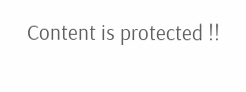Content is protected !!